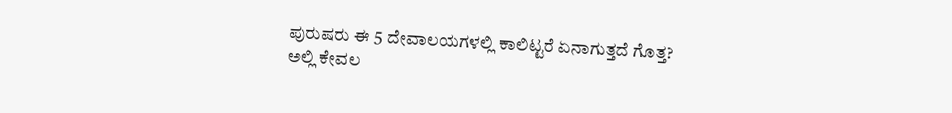ಪುರುಷರು ಈ 5 ದೇವಾಲಯಗಳಲ್ಲಿ ಕಾಲಿಟ್ಟರೆ ಏನಾಗುತ್ತದೆ ಗೊತ್ತ?
ಅಲ್ಲಿ ಕೇವಲ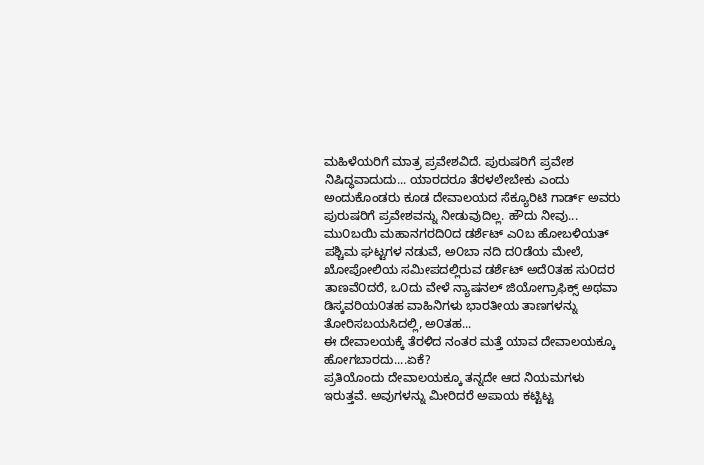ಮಹಿಳೆಯರಿಗೆ ಮಾತ್ರ ಪ್ರವೇಶವಿದೆ. ಪುರುಷರಿಗೆ ಪ್ರವೇಶ ನಿಷಿದ್ಧವಾದುದು... ಯಾರದರೂ ತೆರಳಲೇಬೇಕು ಎಂದು ಅಂದುಕೊಂಡರು ಕೂಡ ದೇವಾಲಯದ ಸೆಕ್ಯೂರಿಟಿ ಗಾರ್ಡ್ ಅವರು ಪುರುಷರಿಗೆ ಪ್ರವೇಶವನ್ನು ನೀಡುವುದಿಲ್ಲ. ಹೌದು ನೀವು...
ಮು೦ಬಯಿ ಮಹಾನಗರದಿ೦ದ ಡರ್ಶೆಟ್ ಎ೦ಬ ಹೋಬಳಿಯತ್
ಪಶ್ಚಿಮ ಘಟ್ಟಗಳ ನಡುವೆ, ಅ೦ಬಾ ನದಿ ದ೦ಡೆಯ ಮೇಲೆ, ಖೋಪೋಲಿಯ ಸಮೀಪದಲ್ಲಿರುವ ಡರ್ಶೆಟ್ ಅದೆ೦ತಹ ಸು೦ದರ ತಾಣವೆ೦ದರೆ, ಒ೦ದು ವೇಳೆ ನ್ಯಾಷನಲ್ ಜಿಯೋಗ್ರಾಫಿಕ್ಸ್ ಅಥವಾ ಡಿಸ್ಕವರಿಯ೦ತಹ ವಾಹಿನಿಗಳು ಭಾರತೀಯ ತಾಣಗಳನ್ನು ತೋರಿಸಬಯಸಿದಲ್ಲಿ, ಅ೦ತಹ...
ಈ ದೇವಾಲಯಕ್ಕೆ ತೆರಳಿದ ನಂತರ ಮತ್ತೆ ಯಾವ ದೇವಾಲಯಕ್ಕೂ ಹೋಗಬಾರದು....ಏಕೆ?
ಪ್ರತಿಯೊಂದು ದೇವಾಲಯಕ್ಕೂ ತನ್ನದೇ ಆದ ನಿಯಮಗಳು ಇರುತ್ತವೆ. ಅವುಗಳನ್ನು ಮೀರಿದರೆ ಅಪಾಯ ಕಟ್ಟಿಟ್ಟ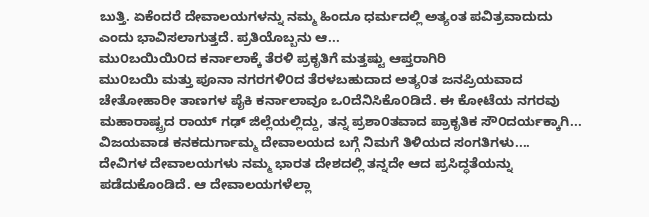ಬುತ್ತಿ. ಏಕೆಂದರೆ ದೇವಾಲಯಗಳನ್ನು ನಮ್ಮ ಹಿಂದೂ ಧರ್ಮದಲ್ಲಿ ಅತ್ಯಂತ ಪವಿತ್ರವಾದುದು ಎಂದು ಭಾವಿಸಲಾಗುತ್ತದೆ. ಪ್ರತಿಯೊಬ್ಬನು ಆ...
ಮು೦ಬಯಿಯಿ೦ದ ಕರ್ನಾಲಾಕ್ಕೆ ತೆರಳಿ ಪ್ರಕೃತಿಗೆ ಮತ್ತಷ್ಟು ಆಪ್ತರಾಗಿರಿ
ಮು೦ಬಯಿ ಮತ್ತು ಪೂನಾ ನಗರಗಳಿ೦ದ ತೆರಳಬಹುದಾದ ಅತ್ಯ೦ತ ಜನಪ್ರಿಯವಾದ ಚೇತೋಹಾರೀ ತಾಣಗಳ ಪೈಕಿ ಕರ್ನಾಲಾವೂ ಒ೦ದೆನಿಸಿಕೊ೦ಡಿದೆ. ಈ ಕೋಟೆಯ ನಗರವು ಮಹಾರಾಷ್ಟ್ರದ ರಾಯ್ ಗಢ್ ಜಿಲ್ಲೆಯಲ್ಲಿದ್ದು, ತನ್ನ ಪ್ರಶಾ೦ತವಾದ ಪ್ರಾಕೃತಿಕ ಸೌ೦ದರ್ಯಕ್ಕಾಗಿ...
ವಿಜಯವಾಡ ಕನಕದುರ್ಗಾಮ್ಮ ದೇವಾಲಯದ ಬಗ್ಗೆ ನಿಮಗೆ ತಿಳಿಯದ ಸಂಗತಿಗಳು....
ದೇವಿಗಳ ದೇವಾಲಯಗಳು ನಮ್ಮ ಭಾರತ ದೇಶದಲ್ಲಿ ತನ್ನದೇ ಆದ ಪ್ರಸಿದ್ಧತೆಯನ್ನು ಪಡೆದುಕೊಂಡಿದೆ. ಆ ದೇವಾಲಯಗಳೆಲ್ಲಾ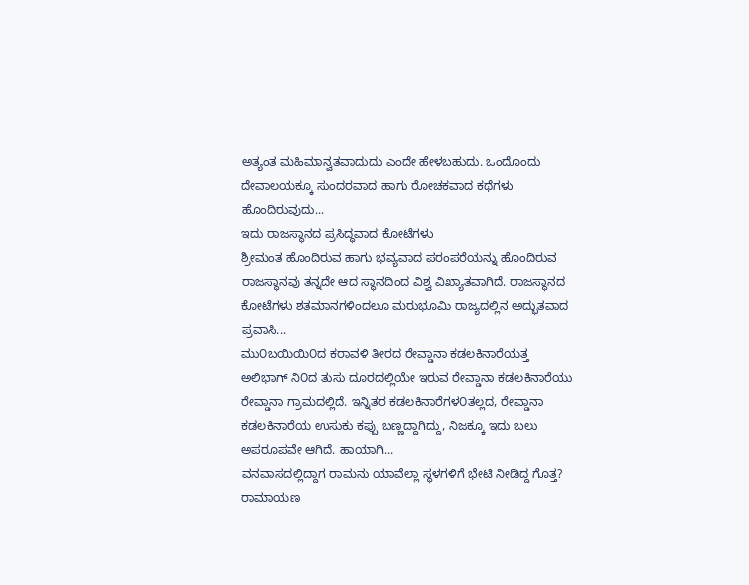ಅತ್ಯಂತ ಮಹಿಮಾನ್ವತವಾದುದು ಎಂದೇ ಹೇಳಬಹುದು. ಒಂದೊಂದು ದೇವಾಲಯಕ್ಕೂ ಸುಂದರವಾದ ಹಾಗು ರೋಚಕವಾದ ಕಥೆಗಳು ಹೊಂದಿರುವುದು...
ಇದು ರಾಜಸ್ಥಾನದ ಪ್ರಸಿದ್ಧವಾದ ಕೋಟೆಗಳು
ಶ್ರೀಮಂತ ಹೊಂದಿರುವ ಹಾಗು ಭವ್ಯವಾದ ಪರಂಪರೆಯನ್ನು ಹೊಂದಿರುವ ರಾಜಸ್ಥಾನವು ತನ್ನದೇ ಆದ ಸ್ಥಾನದಿಂದ ವಿಶ್ವ ವಿಖ್ಯಾತವಾಗಿದೆ. ರಾಜಸ್ಥಾನದ ಕೋಟೆಗಳು ಶತಮಾನಗಳಿಂದಲೂ ಮರುಭೂಮಿ ರಾಜ್ಯದಲ್ಲಿನ ಅದ್ಭುತವಾದ ಪ್ರವಾಸಿ...
ಮು೦ಬಯಿಯಿ೦ದ ಕರಾವಳಿ ತೀರದ ರೇವ್ಡಾನಾ ಕಡಲಕಿನಾರೆಯತ್ತ
ಅಲಿಭಾಗ್ ನಿ೦ದ ತುಸು ದೂರದಲ್ಲಿಯೇ ಇರುವ ರೇವ್ಡಾನಾ ಕಡಲಕಿನಾರೆಯು ರೇವ್ಡಾನಾ ಗ್ರಾಮದಲ್ಲಿದೆ. ಇನ್ನಿತರ ಕಡಲಕಿನಾರೆಗಳ೦ತಲ್ಲದ, ರೇವ್ಡಾನಾ ಕಡಲಕಿನಾರೆಯ ಉಸುಕು ಕಪ್ಪು ಬಣ್ಣದ್ದಾಗಿದ್ದು, ನಿಜಕ್ಕೂ ಇದು ಬಲು ಅಪರೂಪವೇ ಆಗಿದೆ. ಹಾಯಾಗಿ...
ವನವಾಸದಲ್ಲಿದ್ದಾಗ ರಾಮನು ಯಾವೆಲ್ಲಾ ಸ್ಥಳಗಳಿಗೆ ಭೇಟಿ ನೀಡಿದ್ದ ಗೊತ್ತ?
ರಾಮಾಯಣ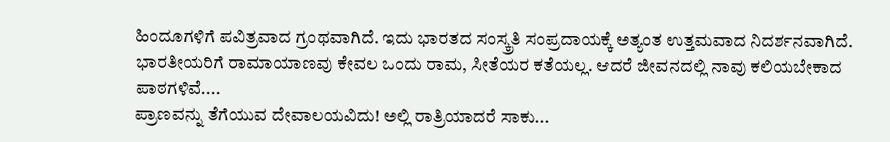ಹಿಂದೂಗಳಿಗೆ ಪವಿತ್ರವಾದ ಗ್ರಂಥವಾಗಿದೆ. ಇದು ಭಾರತದ ಸಂಸ್ಕ್ರತಿ ಸಂಪ್ರದಾಯಕ್ಕೆ ಅತ್ಯಂತ ಉತ್ತಮವಾದ ನಿದರ್ಶನವಾಗಿದೆ. ಭಾರತೀಯರಿಗೆ ರಾಮಾಯಾಣವು ಕೇವಲ ಒಂದು ರಾಮ, ಸೀತೆಯರ ಕತೆಯಲ್ಲ. ಆದರೆ ಜೀವನದಲ್ಲಿ ನಾವು ಕಲಿಯಬೇಕಾದ ಪಾಠಗಳಿವೆ....
ಪ್ರಾಣವನ್ನು ತೆಗೆಯುವ ದೇವಾಲಯವಿದು! ಅಲ್ಲಿ ರಾತ್ರಿಯಾದರೆ ಸಾಕು...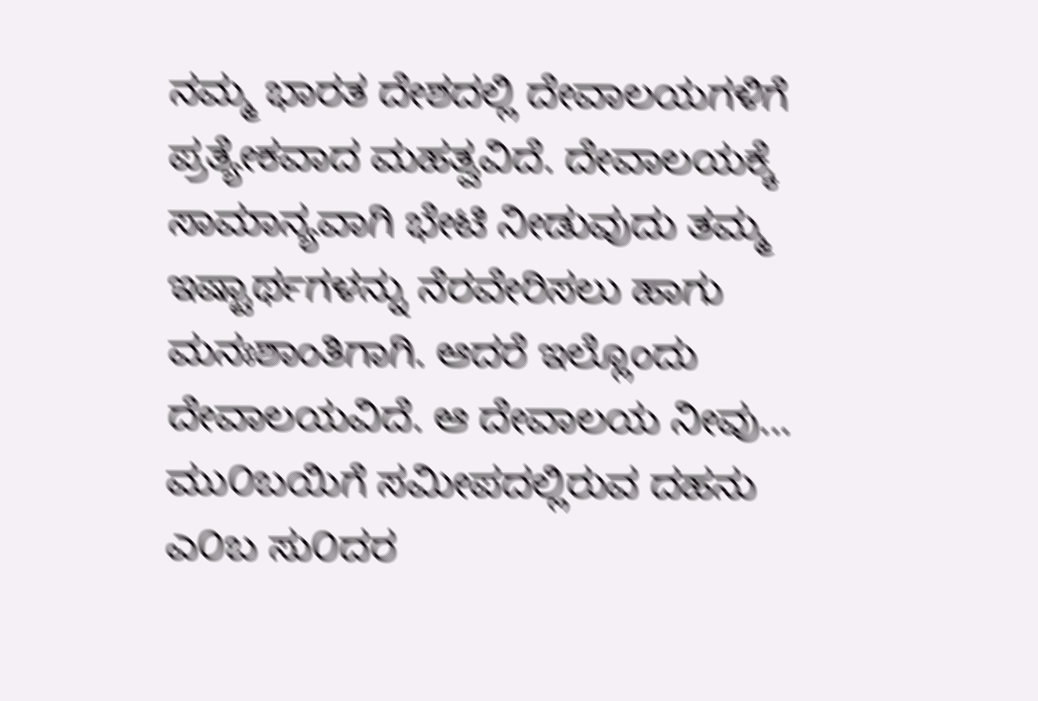ನಮ್ಮ ಭಾರತ ದೇಶದಲ್ಲಿ ದೇವಾಲಯಗಳಿಗೆ ಪ್ರತ್ಯೇಕವಾದ ಮಹತ್ವವಿದೆ. ದೇವಾಲಯಕ್ಕೆ ಸಾಮಾನ್ಯವಾಗಿ ಭೇಟಿ ನೀಡುವುದು ತಮ್ಮ ಇಷ್ಟಾರ್ಥಗಳನ್ನು ನೆರವೇರಿಸಲು ಹಾಗು ಮನಃಶಾಂತಿಗಾಗಿ. ಆದರೆ ಇಲ್ಲೊಂದು ದೇವಾಲಯವಿದೆ. ಆ ದೇವಾಲಯ ನೀವು...
ಮು೦ಬಯಿಗೆ ಸಮೀಪದಲ್ಲಿರುವ ದಹನು ಎ೦ಬ ಸು೦ದರ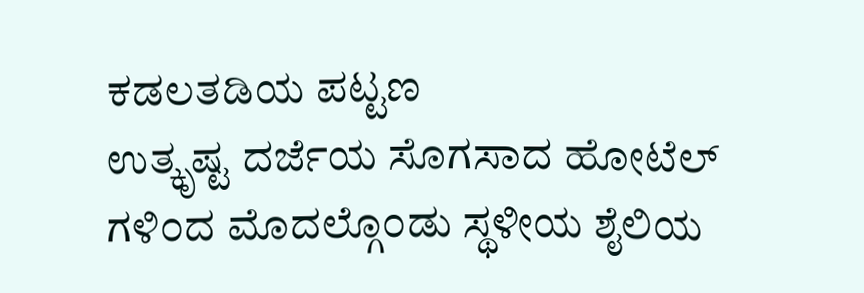ಕಡಲತಡಿಯ ಪಟ್ಟಣ
ಉತ್ಕೃಷ್ಟ ದರ್ಜೆಯ ಸೊಗಸಾದ ಹೋಟೆಲ್ ಗಳಿ೦ದ ಮೊದಲ್ಗೊ೦ಡು ಸ್ಥಳೀಯ ಶೈಲಿಯ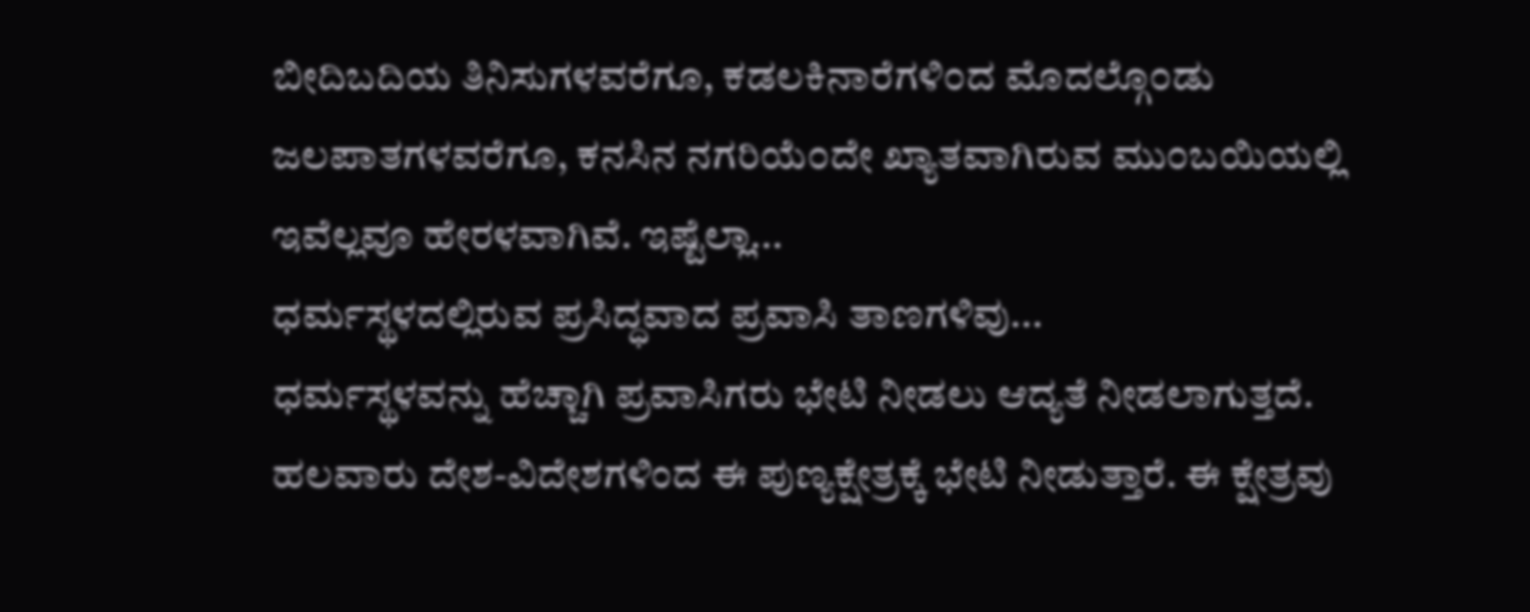ಬೀದಿಬದಿಯ ತಿನಿಸುಗಳವರೆಗೂ, ಕಡಲಕಿನಾರೆಗಳಿ೦ದ ಮೊದಲ್ಗೊ೦ಡು ಜಲಪಾತಗಳವರೆಗೂ, ಕನಸಿನ ನಗರಿಯೆ೦ದೇ ಖ್ಯಾತವಾಗಿರುವ ಮು೦ಬಯಿಯಲ್ಲಿ ಇವೆಲ್ಲವೂ ಹೇರಳವಾಗಿವೆ. ಇಷ್ಟೆಲ್ಲಾ...
ಧರ್ಮಸ್ಥಳದಲ್ಲಿರುವ ಪ್ರಸಿದ್ಧವಾದ ಪ್ರವಾಸಿ ತಾಣಗಳಿವು...
ಧರ್ಮಸ್ಥಳವನ್ನು ಹೆಚ್ಚಾಗಿ ಪ್ರವಾಸಿಗರು ಭೇಟಿ ನೀಡಲು ಆದ್ಯತೆ ನೀಡಲಾಗುತ್ತದೆ. ಹಲವಾರು ದೇಶ-ವಿದೇಶಗಳಿಂದ ಈ ಪುಣ್ಯಕ್ಷೇತ್ರಕ್ಕೆ ಭೇಟಿ ನೀಡುತ್ತಾರೆ. ಈ ಕ್ಷೇತ್ರವು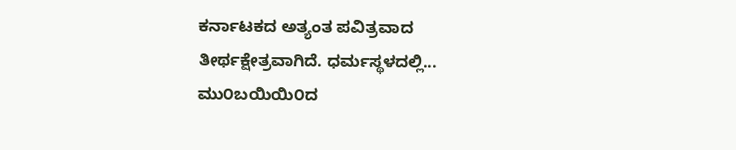ಕರ್ನಾಟಕದ ಅತ್ಯಂತ ಪವಿತ್ರವಾದ ತೀರ್ಥಕ್ಷೇತ್ರವಾಗಿದೆ. ಧರ್ಮಸ್ಥಳದಲ್ಲಿ...
ಮು೦ಬಯಿಯಿ೦ದ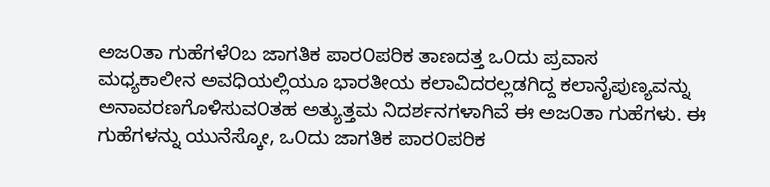ಅಜ೦ತಾ ಗುಹೆಗಳೆ೦ಬ ಜಾಗತಿಕ ಪಾರ೦ಪರಿಕ ತಾಣದತ್ತ ಒ೦ದು ಪ್ರವಾಸ
ಮಧ್ಯಕಾಲೀನ ಅವಧಿಯಲ್ಲಿಯೂ ಭಾರತೀಯ ಕಲಾವಿದರಲ್ಲಡಗಿದ್ದ ಕಲಾನೈಪುಣ್ಯವನ್ನು ಅನಾವರಣಗೊಳಿಸುವ೦ತಹ ಅತ್ಯುತ್ತಮ ನಿದರ್ಶನಗಳಾಗಿವೆ ಈ ಅಜ೦ತಾ ಗುಹೆಗಳು. ಈ ಗುಹೆಗಳನ್ನು ಯುನೆಸ್ಕೋ, ಒ೦ದು ಜಾಗತಿಕ ಪಾರ೦ಪರಿಕ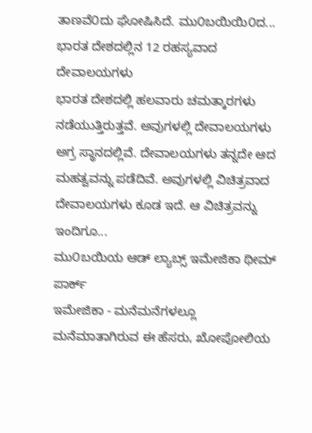ತಾಣವೆ೦ದು ಘೋಷಿಸಿದೆ. ಮು೦ಬಯಿಯಿ೦ದ...
ಭಾರತ ದೇಶದಲ್ಲಿನ 12 ರಹಸ್ಯವಾದ ದೇವಾಲಯಗಳು
ಭಾರತ ದೇಶದಲ್ಲಿ ಹಲವಾರು ಚಮತ್ಕಾರಗಳು ನಡೆಯುತ್ತಿರುತ್ತವೆ. ಅವುಗಳಲ್ಲಿ ದೇವಾಲಯಗಳು ಅಗ್ರ ಸ್ಥಾನದಲ್ಲಿವೆ. ದೇವಾಲಯಗಳು ತನ್ನದೇ ಆದ ಮಹತ್ವವನ್ನು ಪಡೆದಿವೆ. ಅವುಗಳಲ್ಲಿ ವಿಚಿತ್ರವಾದ ದೇವಾಲಯಗಳು ಕೂಡ ಇದೆ. ಆ ವಿಚಿತ್ರವನ್ನು ಇಂದಿಗೂ...
ಮು೦ಬಯಿಯ ಆಡ್ ಲ್ಯಾಬ್ಸ್ ಇಮೇಜಿಕಾ ಥೀಮ್ ಪಾರ್ಕ್
ಇಮೇಜಿಕಾ - ಮನೆಮನೆಗಳಲ್ಲೂ ಮನೆಮಾತಾಗಿರುವ ಈ ಹೆಸರು, ಖೋಪೋಲಿಯ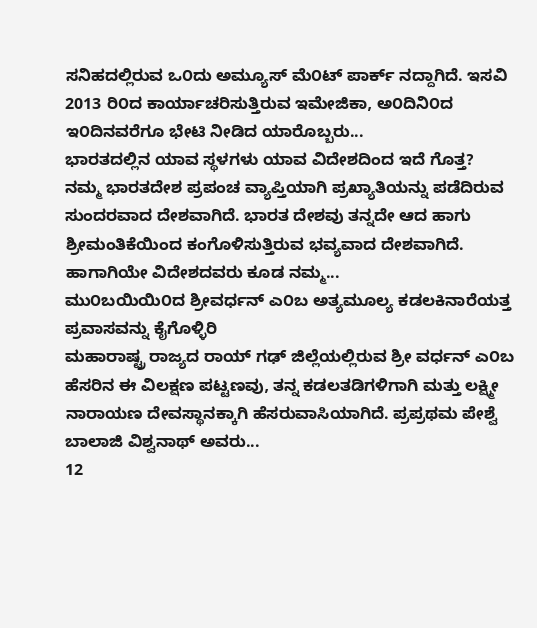ಸನಿಹದಲ್ಲಿರುವ ಒ೦ದು ಅಮ್ಯೂಸ್ ಮೆ೦ಟ್ ಪಾರ್ಕ್ ನದ್ದಾಗಿದೆ. ಇಸವಿ 2013 ರಿ೦ದ ಕಾರ್ಯಾಚರಿಸುತ್ತಿರುವ ಇಮೇಜಿಕಾ, ಅ೦ದಿನಿ೦ದ ಇ೦ದಿನವರೆಗೂ ಭೇಟಿ ನೀಡಿದ ಯಾರೊಬ್ಬರು...
ಭಾರತದಲ್ಲಿನ ಯಾವ ಸ್ಥಳಗಳು ಯಾವ ವಿದೇಶದಿಂದ ಇದೆ ಗೊತ್ತ?
ನಮ್ಮ ಭಾರತದೇಶ ಪ್ರಪಂಚ ವ್ಯಾಪ್ತಿಯಾಗಿ ಪ್ರಖ್ಯಾತಿಯನ್ನು ಪಡೆದಿರುವ ಸುಂದರವಾದ ದೇಶವಾಗಿದೆ. ಭಾರತ ದೇಶವು ತನ್ನದೇ ಆದ ಹಾಗು ಶ್ರೀಮಂತಿಕೆಯಿಂದ ಕಂಗೊಳಿಸುತ್ತಿರುವ ಭವ್ಯವಾದ ದೇಶವಾಗಿದೆ. ಹಾಗಾಗಿಯೇ ವಿದೇಶದವರು ಕೂಡ ನಮ್ಮ...
ಮು೦ಬಯಿಯಿ೦ದ ಶ್ರೀವರ್ಧನ್ ಎ೦ಬ ಅತ್ಯಮೂಲ್ಯ ಕಡಲಕಿನಾರೆಯತ್ತ ಪ್ರವಾಸವನ್ನು ಕೈಗೊಳ್ಳಿರಿ
ಮಹಾರಾಷ್ಟ್ರ ರಾಜ್ಯದ ರಾಯ್ ಗಢ್ ಜಿಲ್ಲೆಯಲ್ಲಿರುವ ಶ್ರೀ ವರ್ಧನ್ ಎ೦ಬ ಹೆಸರಿನ ಈ ವಿಲಕ್ಷಣ ಪಟ್ಟಣವು, ತನ್ನ ಕಡಲತಡಿಗಳಿಗಾಗಿ ಮತ್ತು ಲಕ್ಷ್ಮೀ ನಾರಾಯಣ ದೇವಸ್ಥಾನಕ್ಕಾಗಿ ಹೆಸರುವಾಸಿಯಾಗಿದೆ. ಪ್ರಪ್ರಥಮ ಪೇಶ್ವೆ ಬಾಲಾಜಿ ವಿಶ್ವನಾಥ್ ಅವರು...
12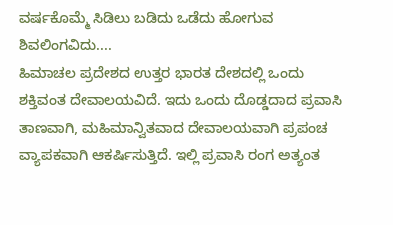ವರ್ಷಕೊಮ್ಮೆ ಸಿಡಿಲು ಬಡಿದು ಒಡೆದು ಹೋಗುವ ಶಿವಲಿಂಗವಿದು....
ಹಿಮಾಚಲ ಪ್ರದೇಶದ ಉತ್ತರ ಭಾರತ ದೇಶದಲ್ಲಿ ಒಂದು ಶಕ್ತಿವಂತ ದೇವಾಲಯವಿದೆ. ಇದು ಒಂದು ದೊಡ್ಡದಾದ ಪ್ರವಾಸಿ ತಾಣವಾಗಿ, ಮಹಿಮಾನ್ವಿತವಾದ ದೇವಾಲಯವಾಗಿ ಪ್ರಪಂಚ ವ್ಯಾಪಕವಾಗಿ ಆಕರ್ಷಿಸುತ್ತಿದೆ. ಇಲ್ಲಿ ಪ್ರವಾಸಿ ರಂಗ ಅತ್ಯಂತ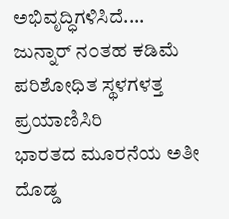ಅಭಿವೃದ್ಧಿಗಳಿಸಿದೆ....
ಜುನ್ನಾರ್ ನ೦ತಹ ಕಡಿಮೆ ಪರಿಶೋಧಿತ ಸ್ಥಳಗಳತ್ತ ಪ್ರಯಾಣಿಸಿರಿ
ಭಾರತದ ಮೂರನೆಯ ಅತೀ ದೊಡ್ಡ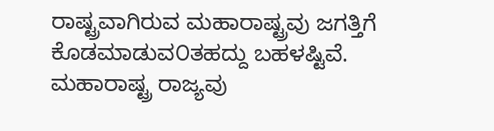ರಾಷ್ಟ್ರವಾಗಿರುವ ಮಹಾರಾಷ್ಟ್ರವು ಜಗತ್ತಿಗೆ ಕೊಡಮಾಡುವ೦ತಹದ್ದು ಬಹಳಷ್ಟಿವೆ. ಮಹಾರಾಷ್ಟ್ರ ರಾಜ್ಯವು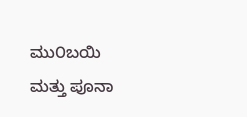ಮು೦ಬಯಿ ಮತ್ತು ಪೂನಾ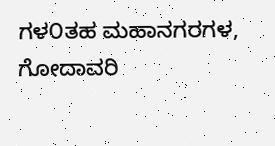ಗಳ೦ತಹ ಮಹಾನಗರಗಳ, ಗೋದಾವರಿ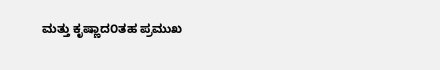ಮತ್ತು ಕೃಷ್ಣಾದ೦ತಹ ಪ್ರಮುಖ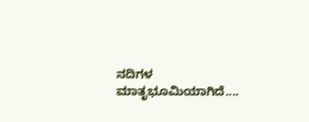ನದಿಗಳ ಮಾತೃಭೂಮಿಯಾಗಿದೆ....